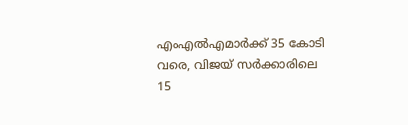എംഎൽഎമാർക്ക് 35 കോടി വരെ, വിജയ് സർക്കാരിലെ 15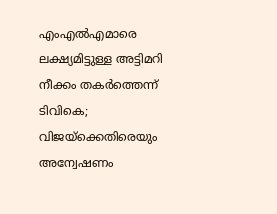എംഎൽഎമാരെ ലക്ഷ്യമിട്ടുള്ള അട്ടിമറി നീക്കം തകർത്തെന്ന് ടിവികെ; വിജയ്ക്കെതിരെയും അന്വേഷണം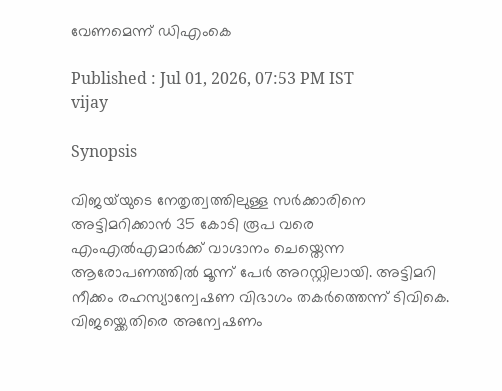വേണമെന്ന് ഡിഎംകെ

Published : Jul 01, 2026, 07:53 PM IST
vijay

Synopsis

വിജയ്‌യുടെ നേതൃത്വത്തിലുള്ള സർക്കാരിനെ അട്ടിമറിക്കാൻ 35 കോടി രൂപ വരെ എംഎൽഎമാർക്ക് വാഗ്ദാനം ചെയ്തെന്ന ആരോപണത്തിൽ മൂന്ന് പേർ അറസ്റ്റിലായി. അട്ടിമറി നീക്കം രഹസ്യാന്വേഷണ വിഭാഗം തകർത്തെന്ന് ടിവികെ. വിജയ്ക്കെതിരെ അന്വേഷണം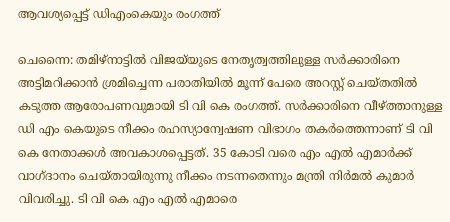ആവശ്യപ്പെട്ട് ഡിഎംകെയും രംഗത്ത്

ചെന്നൈ: തമിഴ്നാട്ടിൽ വിജയ്‌യുടെ നേതൃത്വത്തിലുള്ള സർക്കാരിനെ അട്ടിമറിക്കാൻ ശ്രമിച്ചെന്ന പരാതിയിൽ മൂന്ന് പേരെ അറസ്റ്റ് ചെയ്തതിൽ കടുത്ത ആരോപണവുമായി ടി വി കെ രംഗത്ത്. സർക്കാരിനെ വീഴ്ത്താനുള്ള ഡി എം കെയുടെ നീക്കം രഹസ്യാന്വേഷണ വിഭാഗം തകർത്തെന്നാണ് ടി വി കെ നേതാക്കൾ അവകാശപ്പെട്ടത്. 35 കോടി വരെ എം എൽ എമാർക്ക് വാഗ്ദാനം ചെയ്തായിരുന്നു നീക്കം നടന്നതെന്നും മന്ത്രി നിർമൽ കുമാർ വിവരിച്ചു. ടി വി കെ എം എൽ എമാരെ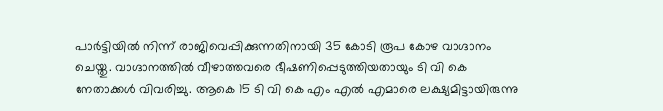പാർട്ടിയിൽ നിന്ന് രാജിവെപ്പിക്കുന്നതിനായി 35 കോടി രൂപ കോഴ വാഗ്ദാനം ചെയ്തു. വാഗ്ദാനത്തിൽ വീഴാത്തവരെ ഭീഷണിപ്പെടുത്തിയതായും ടി വി കെ നേതാക്കൾ വിവരിച്ചു. ആകെ 15 ടി വി കെ എം എൽ എമാരെ ലക്ഷ്യമിട്ടായിരുന്നു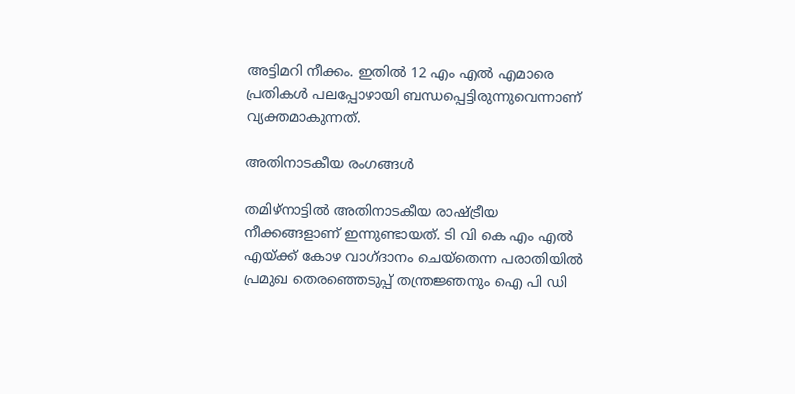അട്ടിമറി നീക്കം. ഇതിൽ 12 എം എൽ എമാരെ പ്രതികൾ പലപ്പോഴായി ബന്ധപ്പെട്ടിരുന്നുവെന്നാണ് വ്യക്തമാകുന്നത്.

അതിനാടകീയ രംഗങ്ങൾ

തമിഴ്നാട്ടിൽ അതിനാടകീയ രാഷ്ട്രീയ നീക്കങ്ങളാണ് ഇന്നുണ്ടായത്. ടി വി കെ എം എൽ എയ്ക്ക് കോഴ വാഗ്ദാനം ചെയ്തെന്ന പരാതിയിൽ പ്രമുഖ തെരഞ്ഞെടുപ്പ് തന്ത്രജ്ഞനും ഐ പി ഡി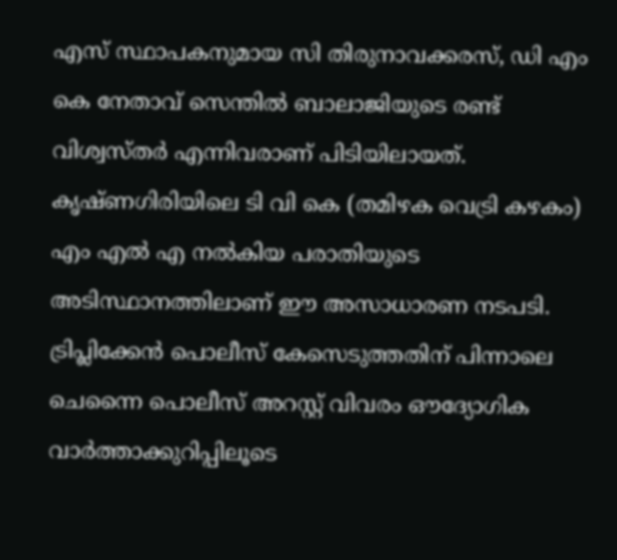എസ് സ്ഥാപകനുമായ സി തിരുനാവക്കരസ്, ഡി എം കെ നേതാവ് സെന്തിൽ ബാലാജിയുടെ രണ്ട് വിശ്വസ്തർ എന്നിവരാണ് പിടിയിലായത്. കൃഷ്ണഗിരിയിലെ ടി വി കെ (തമിഴക വെട്രി കഴകം) എം എൽ എ നൽകിയ പരാതിയുടെ അടിസ്ഥാനത്തിലാണ് ഈ അസാധാരണ നടപടി. ട്രിപ്ലിക്കേൻ പൊലീസ് കേസെടുത്തതിന് പിന്നാലെ ചെന്നൈ പൊലീസ് അറസ്റ്റ് വിവരം ഔദ്യോഗിക വാർത്താക്കുറിപ്പിലൂടെ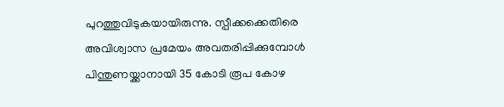പുറത്തുവിടുകയായിരുന്നു. സ്പീക്ക‍ക്കെതിരെ അവിശ്വാസ പ്രമേയം അവതരിപ്പിക്കുമ്പോൾ പിന്തുണയ്ക്കാനായി 35 കോടി രൂപ കോഴ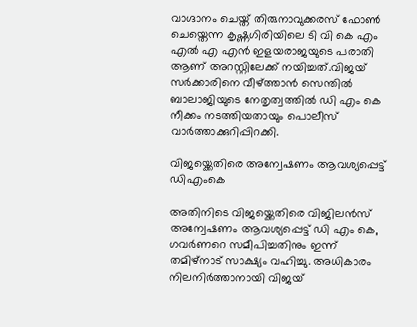വാഗ്ദാനം ചെയ്ത് തിരുനാവുക്കരസ് ഫോൺ ചെയ്തെന്ന കൃഷ്ണഗിരിയിലെ ടി വി കെ എം എൽ എ എൻ ഇളയരാജയുടെ പരാതി ആണ് അറസ്റ്റിലേക്ക് നയിച്ചത്.വിജയ് സ‍ർക്കാരിനെ വീഴ്ത്താൻ സെന്തിൽ ബാലാജിയുടെ നേതൃത്വത്തിൽ ഡി എം കെ നീക്കം നടത്തിയതായും പൊലീസ് വാർത്താക്കുറിപ്പിറക്കി.

വിജയ്ക്കെതിരെ അന്വേഷണം ആവശ്യപ്പെട്ട് ഡിഎംകെ

അതിനിടെ വിജയ്ക്കെതിരെ വിജിലൻസ് അന്വേഷണം ആവശ്യപ്പെട്ട് ഡി എം കെ, ഗവ‍ർണറെ സമീപിച്ചതിനും ഇന്ന് തമിഴ്നാട് സാക്ഷ്യം വഹിച്ചു. അധികാരം നിലനിർത്താനായി വിജയ്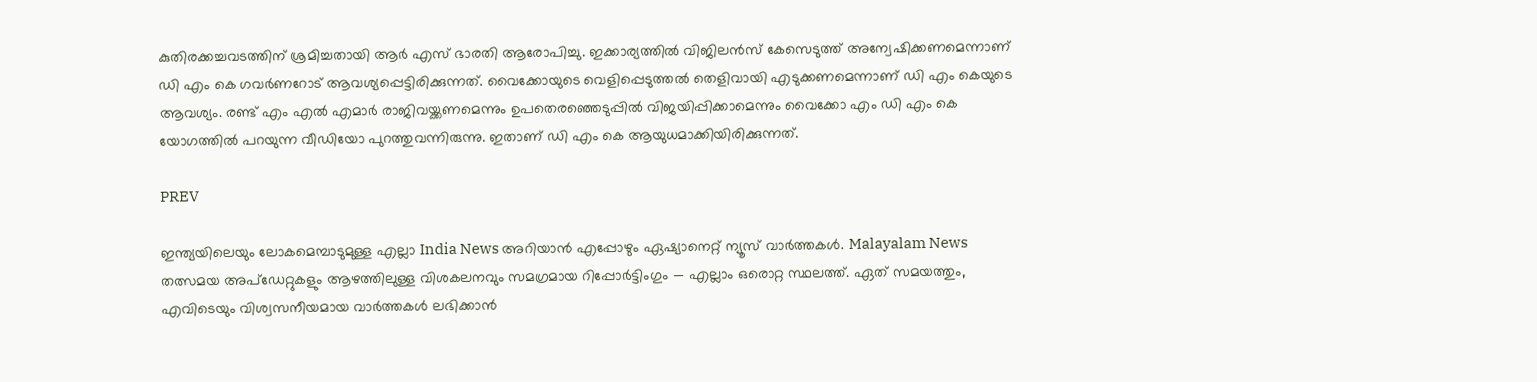കുതിരക്കച്ചവടത്തിന് ശ്രമിച്ചതായി ആർ എസ് ഭാരതി ആരോപിച്ചു. ഇക്കാര്യത്തിൽ വിജിലൻസ് കേസെടുത്ത് അന്വേഷിക്കണമെന്നാണ് ഡി എം കെ ഗവർണറോട് ആവശ്യപ്പെട്ടിരിക്കുന്നത്. വൈക്കോയുടെ വെളിപ്പെടുത്തൽ തെളിവായി എടുക്കണമെന്നാണ് ഡി എം കെയുടെ ആവശ്യം. രണ്ട് എം എൽ എമാർ രാജിവയ്ക്കണമെന്നും ഉപതെരഞ്ഞെടുപ്പിൽ വിജയിപ്പിക്കാമെന്നും വൈക്കോ എം ഡി എം കെ യോഗത്തിൽ പറയുന്ന വീഡിയോ പുറത്തുവന്നിരുന്നു. ഇതാണ് ഡി എം കെ ആയുധമാക്കിയിരിക്കുന്നത്.

PREV

ഇന്ത്യയിലെയും ലോകമെമ്പാടുമുള്ള എല്ലാ India News അറിയാൻ എപ്പോഴും ഏഷ്യാനെറ്റ് ന്യൂസ് വാർത്തകൾ. Malayalam News   തത്സമയ അപ്‌ഡേറ്റുകളും ആഴത്തിലുള്ള വിശകലനവും സമഗ്രമായ റിപ്പോർട്ടിംഗും — എല്ലാം ഒരൊറ്റ സ്ഥലത്ത്. ഏത് സമയത്തും, എവിടെയും വിശ്വസനീയമായ വാർത്തകൾ ലഭിക്കാൻ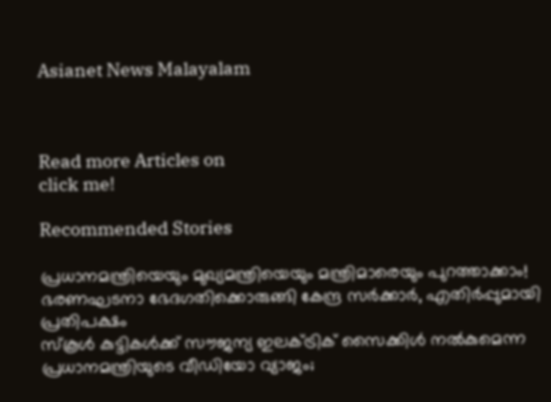Asianet News Malayalam



Read more Articles on
click me!

Recommended Stories

പ്രധാനമന്ത്രിയെയും മുഖ്യമന്ത്രിയെയും മന്ത്രിമാരെയും പുറത്താക്കാം! ഭരണഘടനാ ഭേദഗതിക്കൊരുങ്ങി കേന്ദ്ര സർക്കാർ, എതിർപ്പുമായി പ്രതിപക്ഷം
സ്കൂൾ കുട്ടികൾക്ക് സൗജന്യ ഇലക്ട്രിക് സൈക്കിൾ നൽകുമെന്ന പ്രധാനമന്ത്രിയുടെ വീഡിയോ വ്യാജം;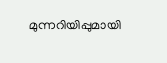മുന്നറിയിപ്പുമായി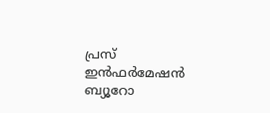പ്രസ് ഇൻഫർമേഷൻ ബ്യൂറോ